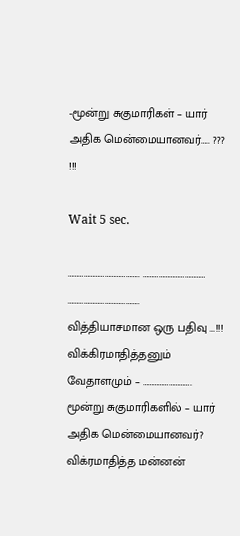-மூன்று சுகுமாரிகள் – யார் அதிக மென்மையானவர்….. ??? !!!

Wait 5 sec.

………………………………….. ……………………………… ………………………………….. வித்தியாசமான ஒரு பதிவு …!!! விக்கிரமாதித்தனும் வேதாளமும் – ………………………. மூன்று சுகுமாரிகளில் – யார் அதிக மென்மையானவர்? விக்ரமாதித்த மன்னன்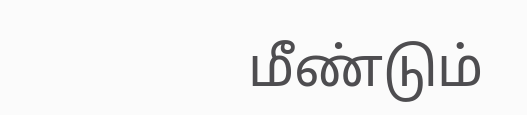மீண்டும்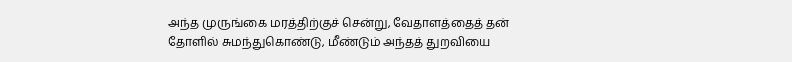அந்த முருங்கை மரத்திற்குச் சென்று, வேதாளத்தைத் தன் தோளில் சுமந்துகொண்டு, மீண்டும் அந்தத் துறவியை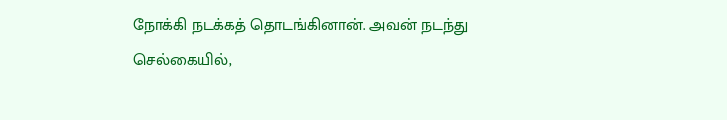நோக்கி நடக்கத் தொடங்கினான். அவன் நடந்து செல்கையில்,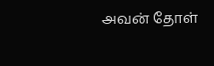அவன் தோள்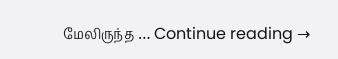மேலிருந்த … Continue reading →